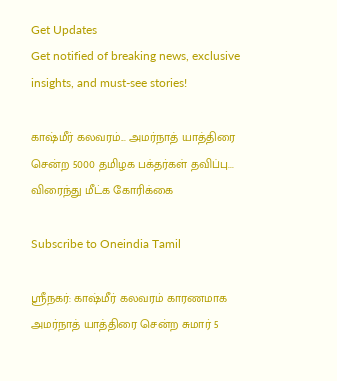Get Updates
Get notified of breaking news, exclusive insights, and must-see stories!

காஷ்மீர் கலவரம்... அமர்நாத் யாத்திரை சென்ற 5000 தமிழக பக்தர்கள் தவிப்பு... விரைந்து மீட்க கோரிக்கை

Subscribe to Oneindia Tamil

ஸ்ரீநகர்: காஷ்மீர் கலவரம் காரணமாக அமர்நாத் யாத்திரை சென்ற சுமார் 5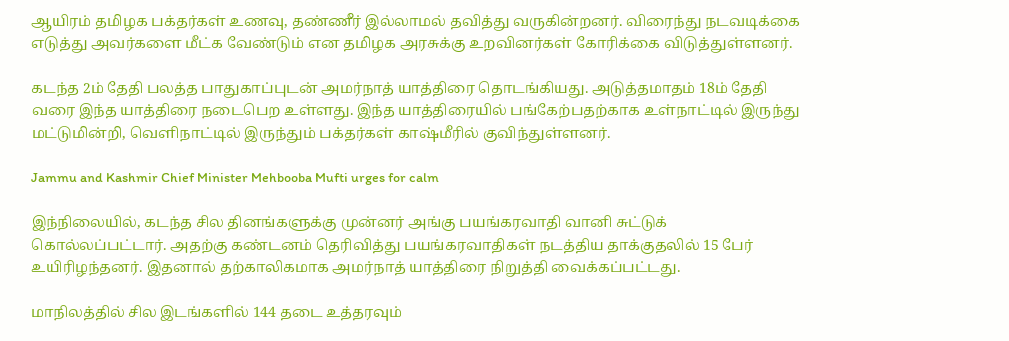ஆயிரம் தமிழக பக்தர்கள் உணவு, தண்ணீர் இல்லாமல் தவித்து வருகின்றனர். விரைந்து நடவடிக்கை எடுத்து அவர்களை மீட்க வேண்டும் என தமிழக அரசுக்கு உறவினர்கள் கோரிக்கை விடுத்துள்ளனர்.

கடந்த 2ம் தேதி பலத்த பாதுகாப்புடன் அமர்நாத் யாத்திரை தொடங்கியது. அடுத்தமாதம் 18ம் தேதி வரை இந்த யாத்திரை நடைபெற உள்ளது. இந்த யாத்திரையில் பங்கேற்பதற்காக உள்நாட்டில் இருந்து மட்டுமின்றி, வெளிநாட்டில் இருந்தும் பக்தர்கள் காஷ்மீரில் குவிந்துள்ளனர்.

Jammu and Kashmir Chief Minister Mehbooba Mufti urges for calm

இந்நிலையில், கடந்த சில தினங்களுக்கு முன்னர் அங்கு பயங்கரவாதி வானி சுட்டுக் கொல்லப்பட்டார். அதற்கு கண்டனம் தெரிவித்து பயங்கரவாதிகள் நடத்திய தாக்குதலில் 15 பேர் உயிரிழந்தனர். இதனால் தற்காலிகமாக அமர்நாத் யாத்திரை நிறுத்தி வைக்கப்பட்டது.

மாநிலத்தில் சில இடங்களில் 144 தடை உத்தரவும்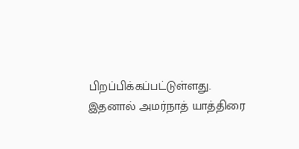பிறப்பிக்கப்பட்டுள்ளது. இதனால் அமர்நாத் யாத்திரை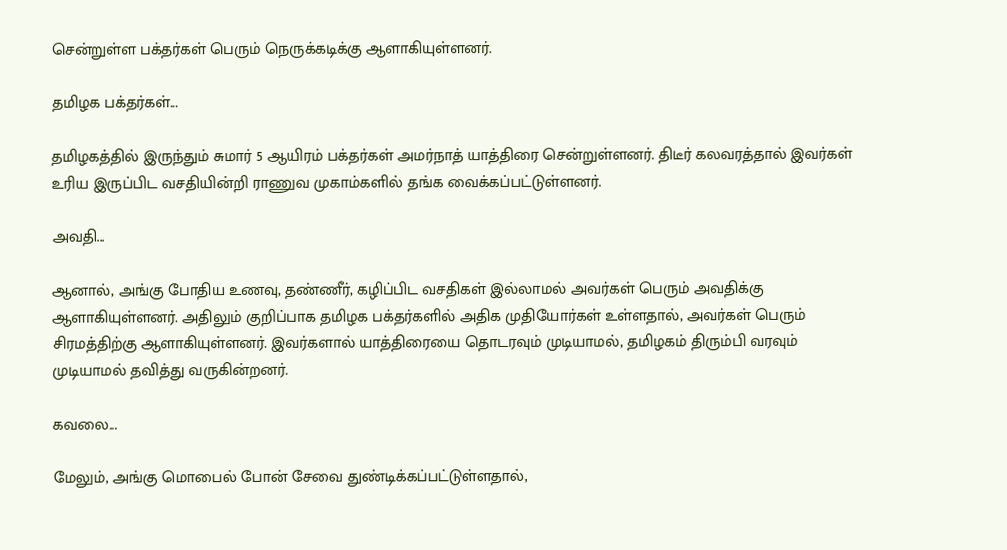சென்றுள்ள பக்தர்கள் பெரும் நெருக்கடிக்கு ஆளாகியுள்ளனர்.

தமிழக பக்தர்கள்...

தமிழகத்தில் இருந்தும் சுமார் 5 ஆயிரம் பக்தர்கள் அமர்நாத் யாத்திரை சென்றுள்ளனர். திடீர் கலவரத்தால் இவர்கள் உரிய இருப்பிட வசதியின்றி ராணுவ முகாம்களில் தங்க வைக்கப்பட்டுள்ளனர்.

அவதி...

ஆனால், அங்கு போதிய உணவு, தண்ணீர், கழிப்பிட வசதிகள் இல்லாமல் அவர்கள் பெரும் அவதிக்கு ஆளாகியுள்ளனர். அதிலும் குறிப்பாக தமிழக பக்தர்களில் அதிக முதியோர்கள் உள்ளதால், அவர்கள் பெரும் சிரமத்திற்கு ஆளாகியுள்ளனர். இவர்களால் யாத்திரையை தொடரவும் முடியாமல், தமிழகம் திரும்பி வரவும் முடியாமல் தவித்து வருகின்றனர்.

கவலை...

மேலும், அங்கு மொபைல் போன் சேவை துண்டிக்கப்பட்டுள்ளதால்,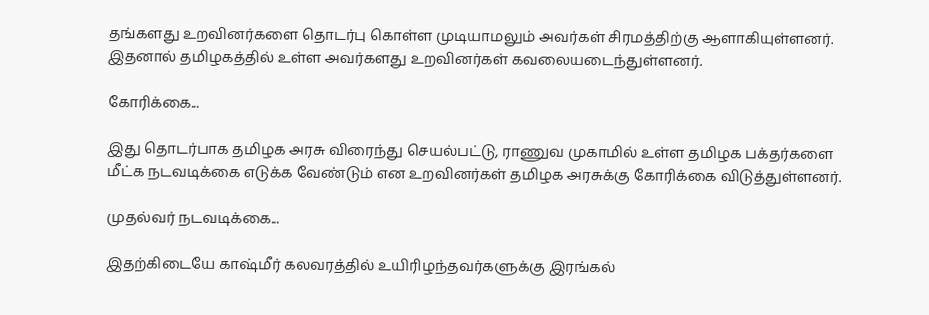தங்களது உறவினர்களை தொடர்பு கொள்ள முடியாமலும் அவர்கள் சிரமத்திற்கு ஆளாகியுள்ளனர். இதனால் தமிழகத்தில் உள்ள அவர்களது உறவினர்கள் கவலையடைந்துள்ளனர்.

கோரிக்கை...

இது தொடர்பாக தமிழக அரசு விரைந்து செயல்பட்டு, ராணுவ முகாமில் உள்ள தமிழக பக்தர்களை மீட்க நடவடிக்கை எடுக்க வேண்டும் என உறவினர்கள் தமிழக அரசுக்கு கோரிக்கை விடுத்துள்ளனர்.

முதல்வர் நடவடிக்கை...

இதற்கிடையே காஷ்மீர் கலவரத்தில் உயிரிழந்தவர்களுக்கு இரங்கல்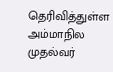தெரிவித்துள்ள அம்மாநில முதல்வர்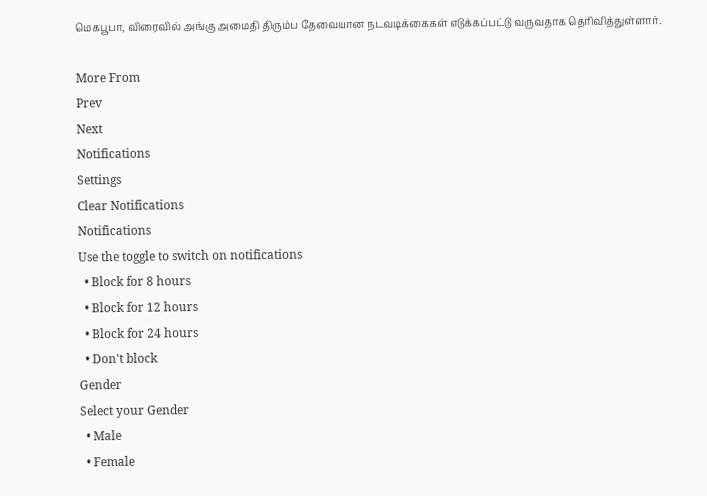மெகபூபா, விரைவில் அங்கு அமைதி திரும்ப தேவையான நடவடிக்கைகள் எடுக்கப்பட்டு வருவதாக தெரிவித்துள்ளார்.

More From
Prev
Next
Notifications
Settings
Clear Notifications
Notifications
Use the toggle to switch on notifications
  • Block for 8 hours
  • Block for 12 hours
  • Block for 24 hours
  • Don't block
Gender
Select your Gender
  • Male
  • Female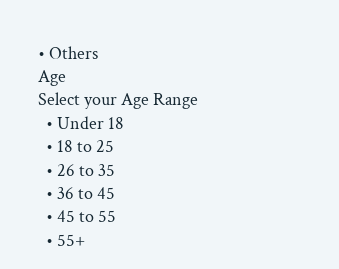• Others
Age
Select your Age Range
  • Under 18
  • 18 to 25
  • 26 to 35
  • 36 to 45
  • 45 to 55
  • 55+